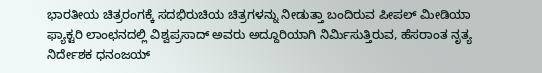ಭಾರತೀಯ ಚಿತ್ರರಂಗಕ್ಕೆ ಸದಭಿರುಚಿಯ ಚಿತ್ರಗಳನ್ನು ನೀಡುತ್ತಾ ಬಂದಿರುವ ಪೀಪಲ್ ಮೀಡಿಯಾ ಫ್ಯಾಕ್ಟರಿ ಲಾಂಛನದಲ್ಲಿ ವಿಶ್ವಪ್ರಸಾದ್ ಅವರು ಅದ್ದೂರಿಯಾಗಿ ನಿರ್ಮಿಸುತ್ತಿರುವ, ಹೆಸರಾಂತ ನೃತ್ಯ ನಿರ್ದೇಶಕ ಧನಂಜಯ್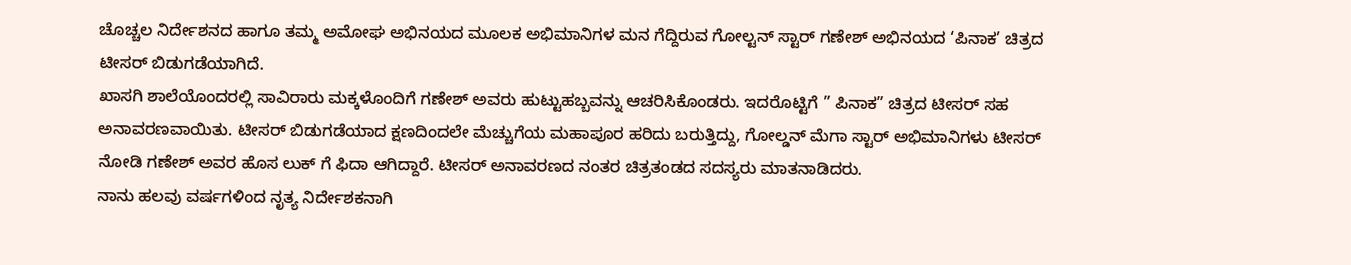ಚೊಚ್ಚಲ ನಿರ್ದೇಶನದ ಹಾಗೂ ತಮ್ಮ ಅಮೋಘ ಅಭಿನಯದ ಮೂಲಕ ಅಭಿಮಾನಿಗಳ ಮನ ಗೆದ್ದಿರುವ ಗೋಲ್ಟನ್ ಸ್ಟಾರ್ ಗಣೇಶ್ ಅಭಿನಯದ ‘ಪಿನಾಕ’ ಚಿತ್ರದ ಟೀಸರ್ ಬಿಡುಗಡೆಯಾಗಿದೆ.
ಖಾಸಗಿ ಶಾಲೆಯೊಂದರಲ್ಲಿ ಸಾವಿರಾರು ಮಕ್ಕಳೊಂದಿಗೆ ಗಣೇಶ್ ಅವರು ಹುಟ್ಟುಹಬ್ಬವನ್ನು ಆಚರಿಸಿಕೊಂಡರು. ಇದರೊಟ್ಟಿಗೆ ” ಪಿನಾಕ” ಚಿತ್ರದ ಟೀಸರ್ ಸಹ ಅನಾವರಣವಾಯಿತು. ಟೀಸರ್ ಬಿಡುಗಡೆಯಾದ ಕ್ಷಣದಿಂದಲೇ ಮೆಚ್ಚುಗೆಯ ಮಹಾಪೂರ ಹರಿದು ಬರುತ್ತಿದ್ದು, ಗೋಲ್ಡನ್ ಮೆಗಾ ಸ್ಟಾರ್ ಅಭಿಮಾನಿಗಳು ಟೀಸರ್ ನೋಡಿ ಗಣೇಶ್ ಅವರ ಹೊಸ ಲುಕ್ ಗೆ ಫಿದಾ ಆಗಿದ್ದಾರೆ. ಟೀಸರ್ ಅನಾವರಣದ ನಂತರ ಚಿತ್ರತಂಡದ ಸದಸ್ಯರು ಮಾತನಾಡಿದರು.
ನಾನು ಹಲವು ವರ್ಷಗಳಿಂದ ನೃತ್ಯ ನಿರ್ದೇಶಕನಾಗಿ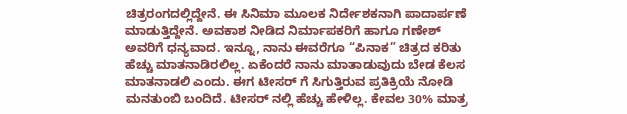ಚಿತ್ರರಂಗದಲ್ಲಿದ್ದೇನೆ. ಈ ಸಿನಿಮಾ ಮೂಲಕ ನಿರ್ದೇಶಕನಾಗಿ ಪಾದಾರ್ಪಣೆ ಮಾಡುತ್ತಿದ್ದೇನೆ. ಅವಕಾಶ ನೀಡಿದ ನಿರ್ಮಾಪಕರಿಗೆ ಹಾಗೂ ಗಣೇಶ್ ಅವರಿಗೆ ಧನ್ಯವಾದ. ಇನ್ನೂ, ನಾನು ಈವರೆಗೂ “ಪಿನಾಕ” ಚಿತ್ರದ ಕರಿತು ಹೆಚ್ಚು ಮಾತನಾಡಿರಲಿಲ್ಲ. ಏಕೆಂದರೆ ನಾನು ಮಾತಾಡುವುದು ಬೇಡ ಕೆಲಸ ಮಾತನಾಡಲಿ ಎಂದು. ಈಗ ಟೀಸರ್ ಗೆ ಸಿಗುತ್ತಿರುವ ಪ್ರತಿಕ್ರಿಯೆ ನೋಡಿ ಮನತುಂಬಿ ಬಂದಿದೆ. ಟೀಸರ್ ನಲ್ಲಿ ಹೆಚ್ಚು ಹೇಳಿಲ್ಲ. ಕೇವಲ 30% ಮಾತ್ರ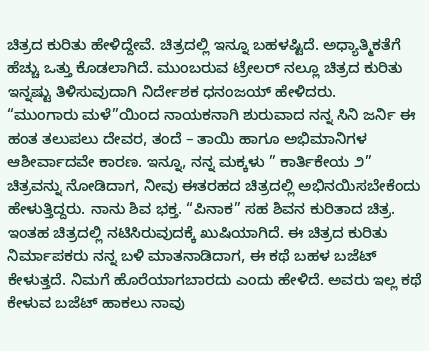ಚಿತ್ರದ ಕುರಿತು ಹೇಳಿದ್ದೇವೆ. ಚಿತ್ರದಲ್ಲಿ ಇನ್ನೂ ಬಹಳಷ್ಟಿದೆ. ಅಧ್ಯಾತ್ಮಿಕತೆಗೆ ಹೆಚ್ಚು ಒತ್ತು ಕೊಡಲಾಗಿದೆ. ಮುಂಬರುವ ಟ್ರೇಲರ್ ನಲ್ಲೂ ಚಿತ್ರದ ಕುರಿತು ಇನ್ನಷ್ಟು ತಿಳಿಸುವುದಾಗಿ ನಿರ್ದೇಶಕ ಧನಂಜಯ್ ಹೇಳಿದರು.
“ಮುಂಗಾರು ಮಳೆ”ಯಿಂದ ನಾಯಕನಾಗಿ ಶುರುವಾದ ನನ್ನ ಸಿನಿ ಜರ್ನಿ ಈ ಹಂತ ತಲುಪಲು ದೇವರ, ತಂದೆ – ತಾಯಿ ಹಾಗೂ ಅಭಿಮಾನಿಗಳ ಆಶೀರ್ವಾದವೇ ಕಾರಣ. ಇನ್ನೂ, ನನ್ನ ಮಕ್ಕಳು ” ಕಾರ್ತಿಕೇಯ ೨” ಚಿತ್ರವನ್ನು ನೋಡಿದಾಗ, ನೀವು ಈತರಹದ ಚಿತ್ರದಲ್ಲಿ ಅಭಿನಯಿಸಬೇಕೆಂದು ಹೇಳುತ್ತಿದ್ದರು. ನಾನು ಶಿವ ಭಕ್ತ. “ಪಿನಾಕ” ಸಹ ಶಿವನ ಕುರಿತಾದ ಚಿತ್ರ. ಇಂತಹ ಚಿತ್ರದಲ್ಲಿ ನಟಿಸಿರುವುದಕ್ಕೆ ಖುಷಿಯಾಗಿದೆ. ಈ ಚಿತ್ರದ ಕುರಿತು ನಿರ್ಮಾಪಕರು ನನ್ನ ಬಳಿ ಮಾತನಾಡಿದಾಗ, ಈ ಕಥೆ ಬಹಳ ಬಜೆಟ್ ಕೇಳುತ್ತದೆ. ನಿಮಗೆ ಹೊರೆಯಾಗಬಾರದು ಎಂದು ಹೇಳಿದೆ. ಅವರು ಇಲ್ಲ ಕಥೆ ಕೇಳುವ ಬಜೆಟ್ ಹಾಕಲು ನಾವು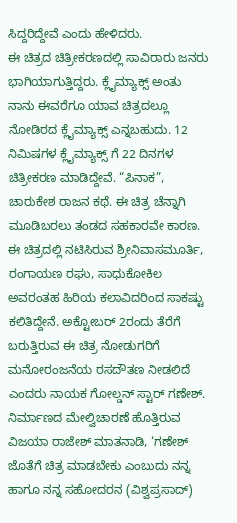ಸಿದ್ದರಿದ್ದೇವೆ ಎಂದು ಹೇಳಿದರು.
ಈ ಚಿತ್ರದ ಚಿತ್ರೀಕರಣದಲ್ಲಿ ಸಾವಿರಾರು ಜನರು ಭಾಗಿಯಾಗುತ್ತಿದ್ದರು. ಕ್ಲೈಮ್ಯಾಕ್ಸ್ ಅಂತು ನಾನು ಈವರೆಗೂ ಯಾವ ಚಿತ್ರದಲ್ಲೂ ನೋಡಿರದ ಕ್ಲೈಮ್ಯಾಕ್ಸ್ ಎನ್ನಬಹುದು. 12 ನಿಮಿಷಗಳ ಕ್ಲೈಮ್ಯಾಕ್ಸ್ ಗೆ 22 ದಿನಗಳ ಚಿತ್ರೀಕರಣ ಮಾಡಿದ್ದೇವೆ. “ಪಿನಾಕ”, ಚಾರುಕೇಶ ರಾಜನ ಕಥೆ. ಈ ಚಿತ್ರ ಚೆನ್ನಾಗಿ ಮೂಡಿಬರಲು ತಂಡದ ಸಹಕಾರವೇ ಕಾರಣ. ಈ ಚಿತ್ರದಲ್ಲಿ ನಟಿಸಿರುವ ಶ್ರೀನಿವಾಸಮೂರ್ತಿ, ರಂಗಾಯಣ ರಘು, ಸಾಧುಕೋಕಿಲ ಅವರಂತಹ ಹಿರಿಯ ಕಲಾವಿದರಿಂದ ಸಾಕಷ್ಟು ಕಲಿತಿದ್ದೇನೆ. ಅಕ್ಟೋಬರ್ 2ರಂದು ತೆರೆಗೆ ಬರುತ್ತಿರುವ ಈ ಚಿತ್ರ ನೋಡುಗರಿಗೆ ಮನೋರಂಜನೆಯ ರಸದೌತಣ ನೀಡಲಿದೆ ಎಂದರು ನಾಯಕ ಗೋಲ್ಡನ್ ಸ್ಟಾರ್ ಗಣೇಶ್.
ನಿರ್ಮಾಣದ ಮೇಲ್ವಿಚಾರಣೆ ಹೊತ್ತಿರುವ ವಿಜಯಾ ರಾಜೇಶ್ ಮಾತನಾಡಿ, ‘ಗಣೇಶ್ ಜೊತೆಗೆ ಚಿತ್ರ ಮಾಡಬೇಕು ಎಂಬುದು ನನ್ನ ಹಾಗೂ ನನ್ನ ಸಹೋದರನ (ವಿಶ್ವಪ್ರಸಾದ್)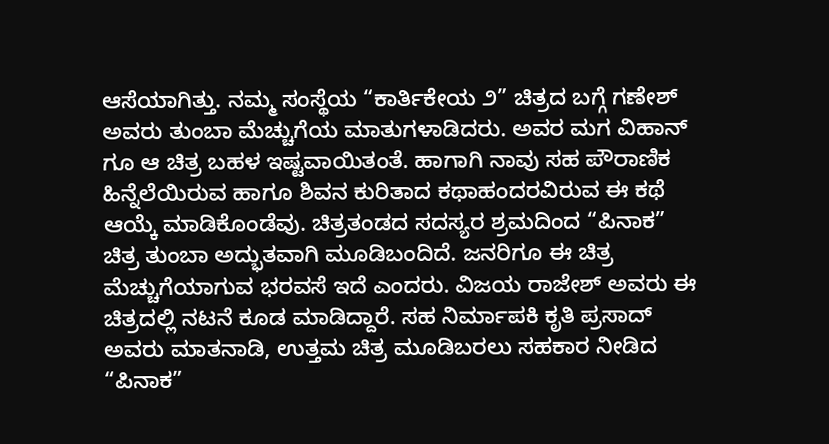ಆಸೆಯಾಗಿತ್ತು. ನಮ್ಮ ಸಂಸ್ಥೆಯ “ಕಾರ್ತಿಕೇಯ ೨” ಚಿತ್ರದ ಬಗ್ಗೆ ಗಣೇಶ್ ಅವರು ತುಂಬಾ ಮೆಚ್ಚುಗೆಯ ಮಾತುಗಳಾಡಿದರು. ಅವರ ಮಗ ವಿಹಾನ್ ಗೂ ಆ ಚಿತ್ರ ಬಹಳ ಇಷ್ಟವಾಯಿತಂತೆ. ಹಾಗಾಗಿ ನಾವು ಸಹ ಪೌರಾಣಿಕ ಹಿನ್ನೆಲೆಯಿರುವ ಹಾಗೂ ಶಿವನ ಕುರಿತಾದ ಕಥಾಹಂದರವಿರುವ ಈ ಕಥೆ ಆಯ್ಕೆ ಮಾಡಿಕೊಂಡೆವು. ಚಿತ್ರತಂಡದ ಸದಸ್ಯರ ಶ್ರಮದಿಂದ “ಪಿನಾಕ” ಚಿತ್ರ ತುಂಬಾ ಅದ್ಭುತವಾಗಿ ಮೂಡಿಬಂದಿದೆ. ಜನರಿಗೂ ಈ ಚಿತ್ರ ಮೆಚ್ಚುಗೆಯಾಗುವ ಭರವಸೆ ಇದೆ ಎಂದರು. ವಿಜಯ ರಾಜೇಶ್ ಅವರು ಈ ಚಿತ್ರದಲ್ಲಿ ನಟನೆ ಕೂಡ ಮಾಡಿದ್ದಾರೆ. ಸಹ ನಿರ್ಮಾಪಕಿ ಕೃತಿ ಪ್ರಸಾದ್ ಅವರು ಮಾತನಾಡಿ, ಉತ್ತಮ ಚಿತ್ರ ಮೂಡಿಬರಲು ಸಹಕಾರ ನೀಡಿದ “ಪಿನಾಕ”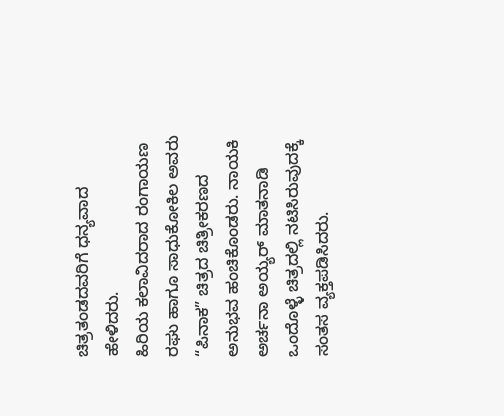ಚಿತ್ರತಂಡದವರಿಗೆ ಧನ್ಯವಾದ ಹೇಳಿದರು.
ಹಿರಿಯ ಕಲಾವಿದರಾದ ರಂಗಾಯಣ ರಘು ಹಾಗೂ ಸಾಧುಕೋಕಿಲ ಅವರು “ಪಿನಾಕ” ಚಿತ್ರದ ಚಿತ್ರೀಕರಣದ ಅನುಭವ ಹಂಚಿಕೊಂಡರು. ನಾಯಕಿ ಅರ್ಚನಾ ಅಯ್ಯರ್ ಮಾತನಾಡಿ ಒಂದೊಳ್ಳೆ ಚಿತ್ರದಲ್ಲಿ ನಟಿಸಿರುವುದಕ್ಕೆ ಸಂತಸ ವ್ಯಕ್ತಪಡಿಸಿದರು.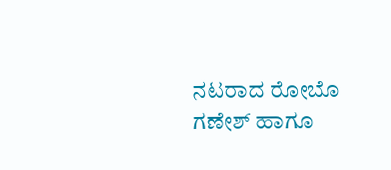ನಟರಾದ ರೋಬೊ ಗಣೇಶ್ ಹಾಗೂ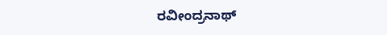ರವೀಂದ್ರನಾಥ್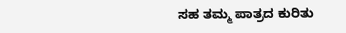ಸಹ ತಮ್ಮ ಪಾತ್ರದ ಕುರಿತು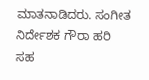ಮಾತನಾಡಿದರು. ಸಂಗೀತ ನಿರ್ದೇಶಕ ಗೌರಾ ಹರಿ ಸಹ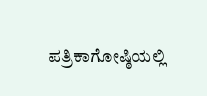ಪತ್ರಿಕಾಗೋಷ್ಠಿಯಲ್ಲಿ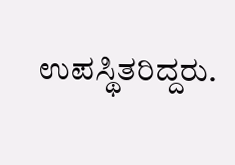ಉಪಸ್ಥಿತರಿದ್ದರು.